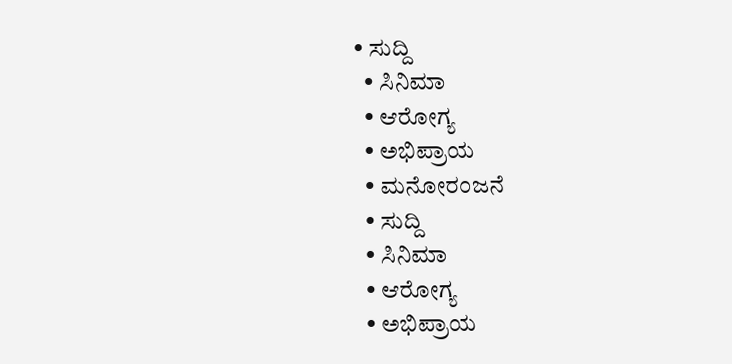• ಸುದ್ದಿ
  • ಸಿನಿಮಾ
  • ಆರೋಗ್ಯ
  • ಅಭಿಪ್ರಾಯ
  • ಮನೋರಂಜನೆ
  • ಸುದ್ದಿ
  • ಸಿನಿಮಾ
  • ಆರೋಗ್ಯ
  • ಅಭಿಪ್ರಾಯ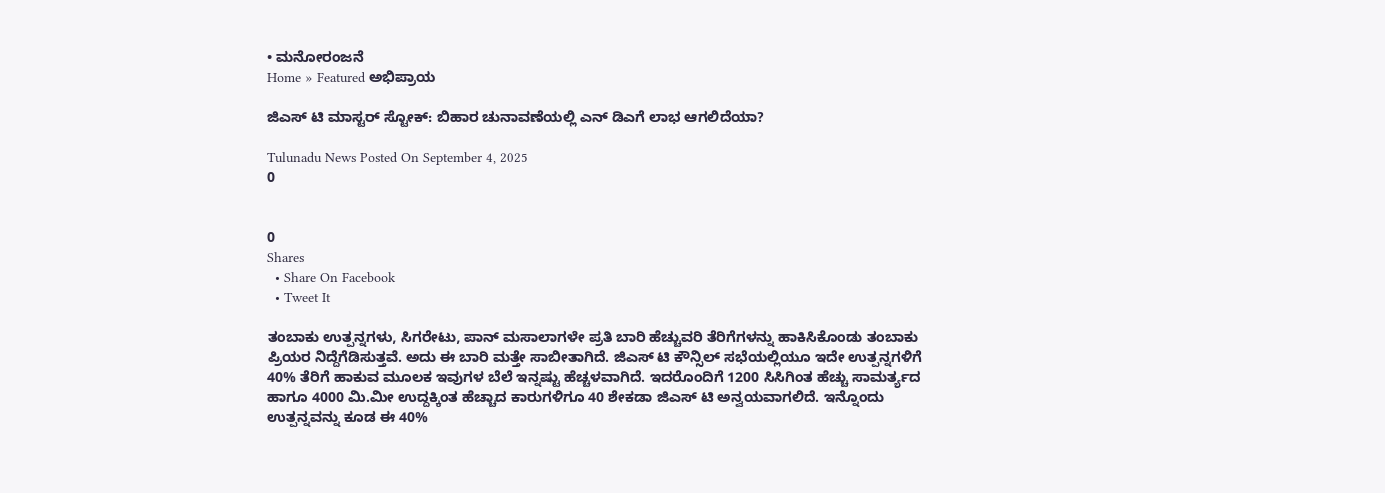• ಮನೋರಂಜನೆ
Home » Featured ಅಭಿಪ್ರಾಯ

ಜಿಎಸ್ ಟಿ ಮಾಸ್ಟರ್ ಸ್ಟೋಕ್: ಬಿಹಾರ ಚುನಾವಣೆಯಲ್ಲಿ ಎನ್ ಡಿಎಗೆ ಲಾಭ ಆಗಲಿದೆಯಾ?

Tulunadu News Posted On September 4, 2025
0


0
Shares
  • Share On Facebook
  • Tweet It

ತಂಬಾಕು ಉತ್ಪನ್ನಗಳು, ಸಿಗರೇಟು, ಪಾನ್ ಮಸಾಲಾಗಳೇ ಪ್ರತಿ ಬಾರಿ ಹೆಚ್ಚುವರಿ ತೆರಿಗೆಗಳನ್ನು ಹಾಕಿಸಿಕೊಂಡು ತಂಬಾಕು ಪ್ರಿಯರ ನಿದ್ದೆಗೆಡಿಸುತ್ತವೆ. ಅದು ಈ ಬಾರಿ ಮತ್ತೇ ಸಾಬೀತಾಗಿದೆ. ಜಿಎಸ್ ಟಿ ಕೌನ್ಸಿಲ್ ಸಭೆಯಲ್ಲಿಯೂ ಇದೇ ಉತ್ಪನ್ನಗಳಿಗೆ 40% ತೆರಿಗೆ ಹಾಕುವ ಮೂಲಕ ಇವುಗಳ ಬೆಲೆ ಇನ್ನಷ್ಟು ಹೆಚ್ಚಳವಾಗಿದೆ. ಇದರೊಂದಿಗೆ 1200 ಸಿಸಿಗಿಂತ ಹೆಚ್ಚು ಸಾಮರ್ತ್ಯದ ಹಾಗೂ 4000 ಮಿ.ಮೀ ಉದ್ದಕ್ಕಿಂತ ಹೆಚ್ಚಾದ ಕಾರುಗಳಿಗೂ 40 ಶೇಕಡಾ ಜಿಎಸ್ ಟಿ ಅನ್ವಯವಾಗಲಿದೆ. ಇನ್ನೊಂದು ಉತ್ಪನ್ನವನ್ನು ಕೂಡ ಈ 40%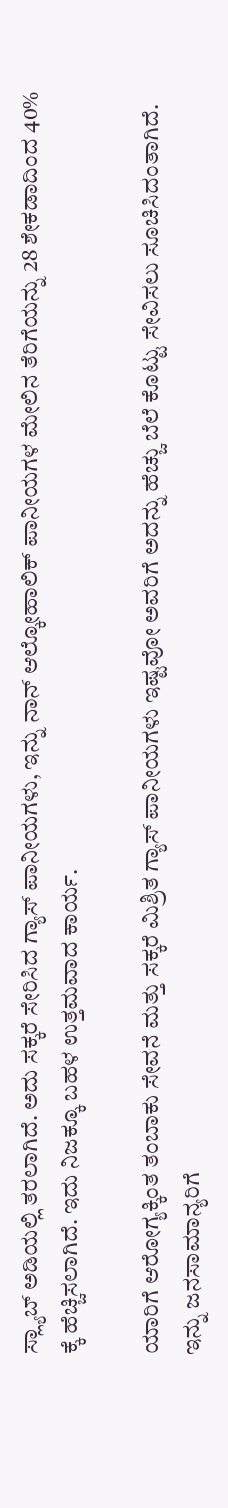ಸ್ಲ್ಯಾಬ್ ಅಡಿಯಲ್ಲಿ ತರಲಾಗಿದೆ. ಅದು ಸಕ್ಕರೆ ಸೇರಿಸಿದ ಗ್ಯಾಸ್ ಪಾನೀಯಗಳು, ಇನ್ನು ನಾನ್ ಆಲ್ಕೋಹಾಲಿಕ್ ಪಾನೀಯಗಳ ಮೇಲಿನ ತೆರಿಗೆಯನ್ನು 28 ಶೇಕಡಾದಿಂದ 40% ಕ್ಕೆ ಹೆಚ್ಚಿಸಲಾಗಿದೆ. ಇದು ನಿಜಕ್ಕೂ ಬಹಳ ಉತ್ತಮವಾದ ಕಾರ್ಯ.

ಯಾರಿಗೆ ಆರೋಗ್ಯಕ್ಕಿಂತ ತಂಬಾಕು ಸೇವನೆ ಮತ್ತು ಸಕ್ಕರೆ ಮಿಶ್ರಿತ ಗ್ಯಾಸ್ ಪಾನೀಯಗಳು ಇಷ್ಟವೋ ಅವರಿಗೆ ಅದನ್ನು ಹೆಚ್ಚು ಬೆಲೆ ಕೊಟ್ಟು ಸೇವಿಸಲು ಸೂಚಿಸಿದಂತಾಗಿದೆ. ಇನ್ನು ಜನಸಾಮಾನ್ಯರಿಗೆ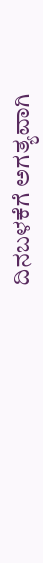ದಿನಬಳಕೆಗೆ ಅಗತ್ಯವಾಗಿ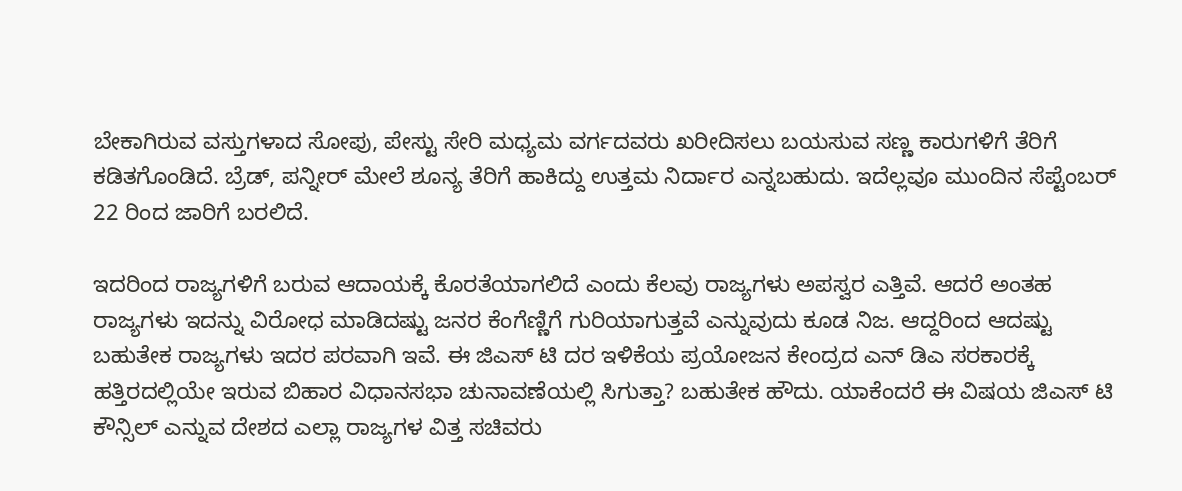ಬೇಕಾಗಿರುವ ವಸ್ತುಗಳಾದ ಸೋಪು, ಪೇಸ್ಟು ಸೇರಿ ಮಧ್ಯಮ ವರ್ಗದವರು ಖರೀದಿಸಲು ಬಯಸುವ ಸಣ್ಣ ಕಾರುಗಳಿಗೆ ತೆರಿಗೆ ಕಡಿತಗೊಂಡಿದೆ. ಬ್ರೆಡ್, ಪನ್ನೀರ್ ಮೇಲೆ ಶೂನ್ಯ ತೆರಿಗೆ ಹಾಕಿದ್ದು ಉತ್ತಮ ನಿರ್ದಾರ ಎನ್ನಬಹುದು. ಇದೆಲ್ಲವೂ ಮುಂದಿನ ಸೆಪ್ಟೆಂಬರ್ 22 ರಿಂದ ಜಾರಿಗೆ ಬರಲಿದೆ.

ಇದರಿಂದ ರಾಜ್ಯಗಳಿಗೆ ಬರುವ ಆದಾಯಕ್ಕೆ ಕೊರತೆಯಾಗಲಿದೆ ಎಂದು ಕೆಲವು ರಾಜ್ಯಗಳು ಅಪಸ್ವರ ಎತ್ತಿವೆ. ಆದರೆ ಅಂತಹ ರಾಜ್ಯಗಳು ಇದನ್ನು ವಿರೋಧ ಮಾಡಿದಷ್ಟು ಜನರ ಕೆಂಗೆಣ್ಣಿಗೆ ಗುರಿಯಾಗುತ್ತವೆ ಎನ್ನುವುದು ಕೂಡ ನಿಜ. ಆದ್ದರಿಂದ ಆದಷ್ಟು ಬಹುತೇಕ ರಾಜ್ಯಗಳು ಇದರ ಪರವಾಗಿ ಇವೆ. ಈ ಜಿಎಸ್ ಟಿ ದರ ಇಳಿಕೆಯ ಪ್ರಯೋಜನ ಕೇಂದ್ರದ ಎನ್ ಡಿಎ ಸರಕಾರಕ್ಕೆ ಹತ್ತಿರದಲ್ಲಿಯೇ ಇರುವ ಬಿಹಾರ ವಿಧಾನಸಭಾ ಚುನಾವಣೆಯಲ್ಲಿ ಸಿಗುತ್ತಾ? ಬಹುತೇಕ ಹೌದು. ಯಾಕೆಂದರೆ ಈ ವಿಷಯ ಜಿಎಸ್ ಟಿ ಕೌನ್ಸಿಲ್ ಎನ್ನುವ ದೇಶದ ಎಲ್ಲಾ ರಾಜ್ಯಗಳ ವಿತ್ತ ಸಚಿವರು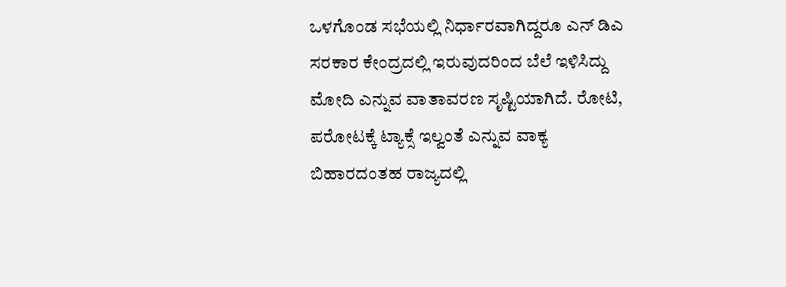ಒಳಗೊಂಡ ಸಭೆಯಲ್ಲಿ ನಿರ್ಧಾರವಾಗಿದ್ದರೂ ಎನ್ ಡಿಎ ಸರಕಾರ ಕೇಂದ್ರದಲ್ಲಿ ಇರುವುದರಿಂದ ಬೆಲೆ ಇಳಿಸಿದ್ದು ಮೋದಿ ಎನ್ನುವ ವಾತಾವರಣ ಸೃಷ್ಟಿಯಾಗಿದೆ. ರೋಟಿ, ಪರೋಟಕ್ಕೆ ಟ್ಯಾಕ್ಸೆ ಇಲ್ವಂತೆ ಎನ್ನುವ ವಾಕ್ಯ ಬಿಹಾರದಂತಹ ರಾಜ್ಯದಲ್ಲಿ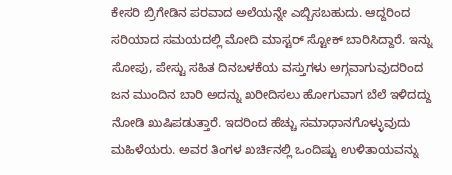ಕೇಸರಿ ಬ್ರಿಗೇಡಿನ ಪರವಾದ ಅಲೆಯನ್ನೇ ಎಬ್ಬಿಸಬಹುದು. ಆದ್ದರಿಂದ ಸರಿಯಾದ ಸಮಯದಲ್ಲಿ ಮೋದಿ ಮಾಸ್ಟರ್ ಸ್ಟೋಕ್ ಬಾರಿಸಿದ್ದಾರೆ. ಇನ್ನು ಸೋಪು, ಪೇಸ್ಟು ಸಹಿತ ದಿನಬಳಕೆಯ ವಸ್ತುಗಳು ಅಗ್ಗವಾಗುವುದರಿಂದ ಜನ ಮುಂದಿನ ಬಾರಿ ಅದನ್ನು ಖರೀದಿಸಲು ಹೋಗುವಾಗ ಬೆಲೆ ಇಳಿದದ್ದು ನೋಡಿ ಖುಷಿಪಡುತ್ತಾರೆ. ಇದರಿಂದ ಹೆಚ್ಚು ಸಮಾಧಾನಗೊಳ್ಳುವುದು ಮಹಿಳೆಯರು. ಅವರ ತಿಂಗಳ ಖರ್ಚಿನಲ್ಲಿ ಒಂದಿಷ್ಟು ಉಳಿತಾಯವನ್ನು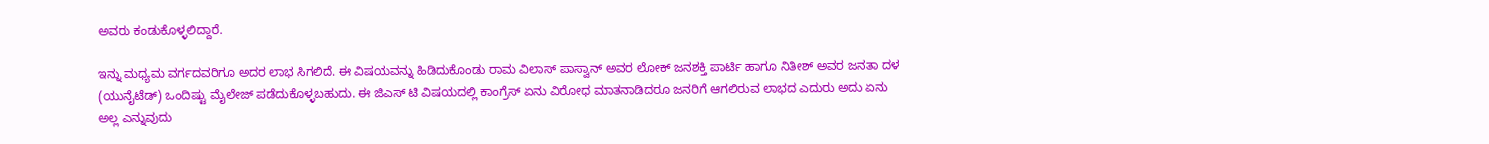ಅವರು ಕಂಡುಕೊಳ್ಳಲಿದ್ದಾರೆ.

ಇನ್ನು ಮಧ್ಯಮ ವರ್ಗದವರಿಗೂ ಅದರ ಲಾಭ ಸಿಗಲಿದೆ. ಈ ವಿಷಯವನ್ನು ಹಿಡಿದುಕೊಂಡು ರಾಮ ವಿಲಾಸ್ ಪಾಸ್ವಾನ್ ಅವರ ಲೋಕ್ ಜನಶಕ್ತಿ ಪಾರ್ಟಿ ಹಾಗೂ ನಿತೀಶ್ ಅವರ ಜನತಾ ದಳ (ಯುನೈಟೆಡ್) ಒಂದಿಷ್ಟು ಮೈಲೇಜ್ ಪಡೆದುಕೊಳ್ಳಬಹುದು. ಈ ಜಿಎಸ್ ಟಿ ವಿಷಯದಲ್ಲಿ ಕಾಂಗ್ರೆಸ್ ಏನು ವಿರೋಧ ಮಾತನಾಡಿದರೂ ಜನರಿಗೆ ಆಗಲಿರುವ ಲಾಭದ ಎದುರು ಅದು ಏನು ಅಲ್ಲ ಎನ್ನುವುದು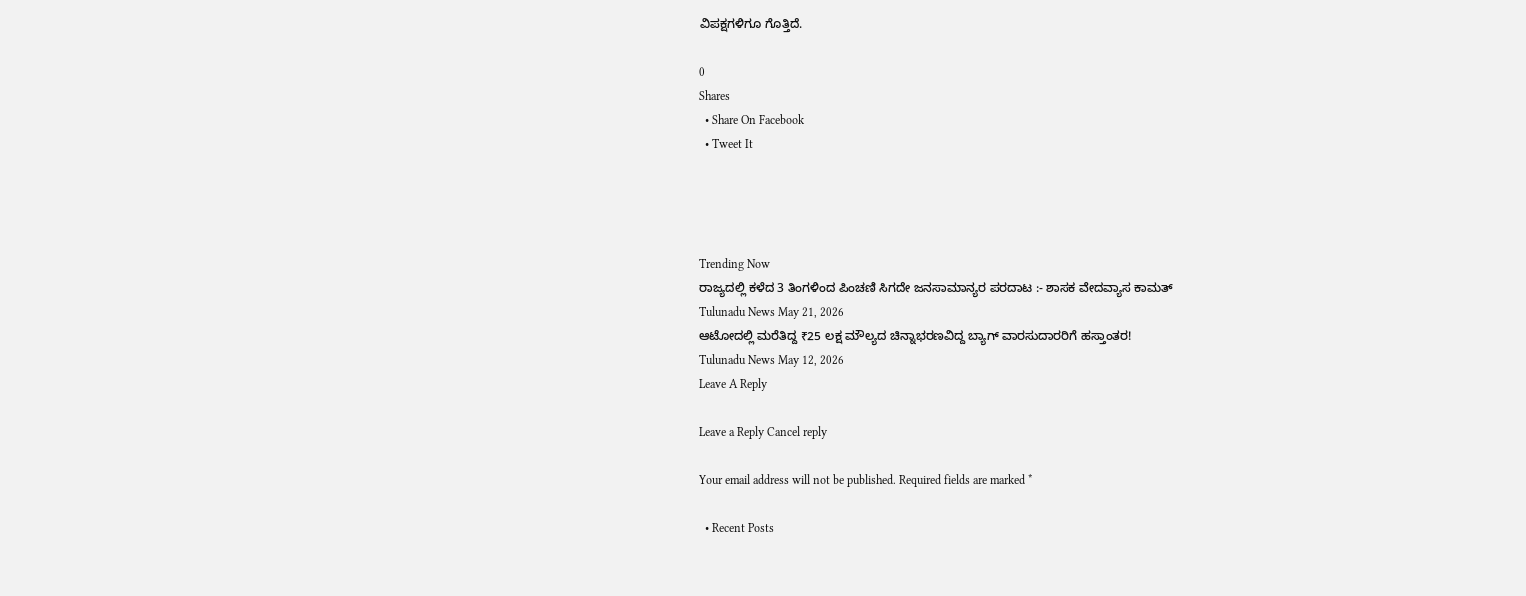ವಿಪಕ್ಷಗಳಿಗೂ ಗೊತ್ತಿದೆ.

0
Shares
  • Share On Facebook
  • Tweet It




Trending Now
ರಾಜ್ಯದಲ್ಲಿ ಕಳೆದ 3 ತಿಂಗಳಿಂದ ಪಿಂಚಣಿ ಸಿಗದೇ ಜನಸಾಮಾನ್ಯರ ಪರದಾಟ :- ಶಾಸಕ ವೇದವ್ಯಾಸ ಕಾಮತ್
Tulunadu News May 21, 2026
ಆಟೋದಲ್ಲಿ ಮರೆತಿದ್ದ ₹25 ಲಕ್ಷ ಮೌಲ್ಯದ ಚಿನ್ನಾಭರಣವಿದ್ದ ಬ್ಯಾಗ್ ವಾರಸುದಾರರಿಗೆ ಹಸ್ತಾಂತರ!
Tulunadu News May 12, 2026
Leave A Reply

Leave a Reply Cancel reply

Your email address will not be published. Required fields are marked *

  • Recent Posts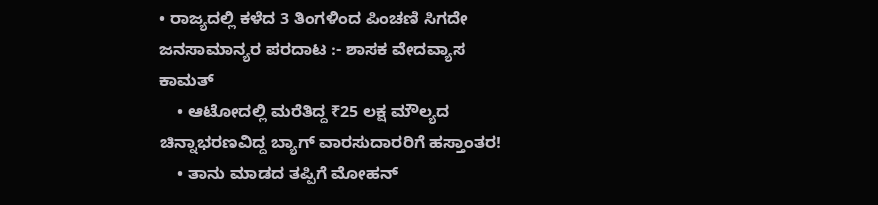• ರಾಜ್ಯದಲ್ಲಿ ಕಳೆದ 3 ತಿಂಗಳಿಂದ ಪಿಂಚಣಿ ಸಿಗದೇ ಜನಸಾಮಾನ್ಯರ ಪರದಾಟ :- ಶಾಸಕ ವೇದವ್ಯಾಸ ಕಾಮತ್
    • ಆಟೋದಲ್ಲಿ ಮರೆತಿದ್ದ ₹25 ಲಕ್ಷ ಮೌಲ್ಯದ ಚಿನ್ನಾಭರಣವಿದ್ದ ಬ್ಯಾಗ್ ವಾರಸುದಾರರಿಗೆ ಹಸ್ತಾಂತರ!
    • ತಾನು ಮಾಡದ ತಪ್ಪಿಗೆ ಮೋಹನ್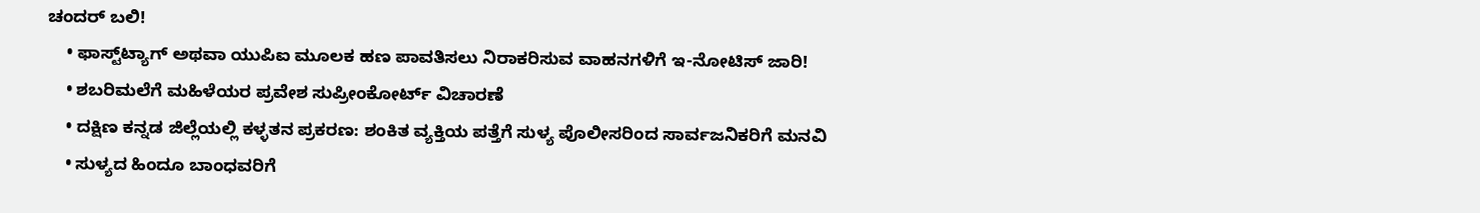ಚಂದರ್ ಬಲಿ!
    • ಫಾಸ್ಟ್‌ಟ್ಯಾಗ್ ಅಥವಾ ಯುಪಿಐ ಮೂಲಕ ಹಣ ಪಾವತಿಸಲು ನಿರಾಕರಿಸುವ ವಾಹನಗಳಿಗೆ ಇ-ನೋಟಿಸ್ ಜಾರಿ!
    • ಶಬರಿಮಲೆಗೆ ಮಹಿಳೆಯರ ಪ್ರವೇಶ ಸುಪ್ರೀಂಕೋರ್ಟ್ ವಿಚಾರಣೆ
    • ದಕ್ಷಿಣ ಕನ್ನಡ ಜಿಲ್ಲೆಯಲ್ಲಿ ಕಳ್ಳತನ ಪ್ರಕರಣ: ಶಂಕಿತ ವ್ಯಕ್ತಿಯ ಪತ್ತೆಗೆ ಸುಳ್ಯ ಪೊಲೀಸರಿಂದ ಸಾರ್ವಜನಿಕರಿಗೆ ಮನವಿ
    • ಸುಳ್ಯದ ಹಿಂದೂ ಬಾಂಧವರಿಗೆ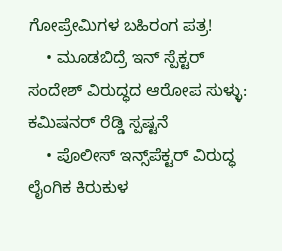ಗೋಪ್ರೇಮಿಗಳ ಬಹಿರಂಗ ಪತ್ರ!
    • ಮೂಡಬಿದ್ರೆ ಇನ್ ಸ್ಪೆಕ್ಟ‌ರ್ ಸಂದೇಶ್ ವಿರುದ್ಧದ ಆರೋಪ ಸುಳ್ಳು: ಕಮಿಷನ‌ರ್ ರೆಡ್ಡಿ ಸ್ಪಷ್ಟನೆ
    • ಪೊಲೀಸ್ ಇನ್ಸ್‌ಪೆಕ್ಟರ್ ವಿರುದ್ಧ ಲೈಂಗಿಕ ಕಿರುಕುಳ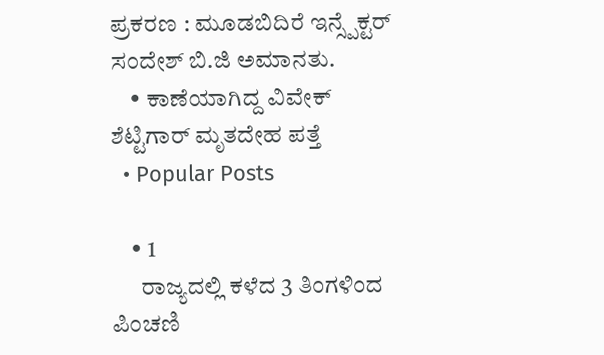ಪ್ರಕರಣ : ಮೂಡಬಿದಿರೆ ಇನ್ಸ್ಪೆಕ್ಟರ್ ಸಂದೇಶ್ ಬಿ.ಜಿ ಅಮಾನತು.
    • ಕಾಣೆಯಾಗಿದ್ದ ವಿವೇಕ್ ಶೆಟ್ಟಿಗಾರ್ ಮೃತದೇಹ ಪತ್ತೆ
  • Popular Posts

    • 1
      ರಾಜ್ಯದಲ್ಲಿ ಕಳೆದ 3 ತಿಂಗಳಿಂದ ಪಿಂಚಣಿ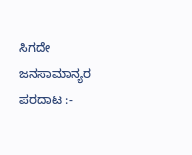ಸಿಗದೇ ಜನಸಾಮಾನ್ಯರ ಪರದಾಟ :-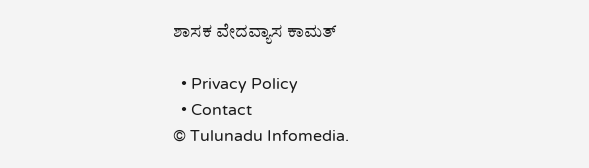ಶಾಸಕ ವೇದವ್ಯಾಸ ಕಾಮತ್

  • Privacy Policy
  • Contact
© Tulunadu Infomedia.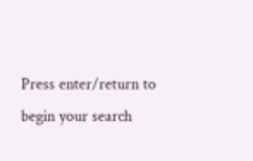Press enter/return to begin your search